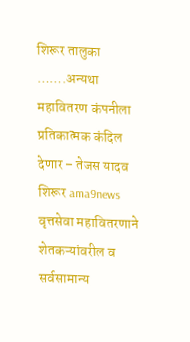शिरूर तालुका
…….अन्यथा महावितरण कंपनीला प्रतिकात्मक कंदिल देणार – तेजस यादव
शिरूर ama9news वृत्तसेवा महावितरणाने शेतकऱ्यांवरील व सर्वसामान्य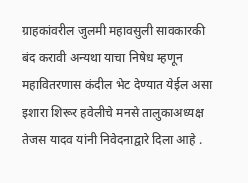ग्राहकांवरील जुलमी महावसुली सावकारकी बंद करावी अन्यथा याचा निषेध म्हणून महावितरणास कंदील भेट देण्यात येईल असा इशारा शिरूर हवेलीचे मनसे तालुकाअध्यक्ष तेजस यादव यांनी निवेदनाद्वारे दिला आहे .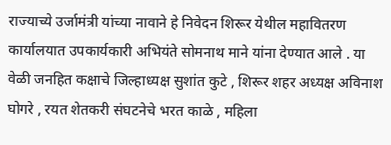राज्याच्ये उर्जामंत्री यांच्या नावाने हे निवेदन शिरूर येथील महावितरण कार्यालयात उपकार्यकारी अभियंते सोमनाथ माने यांना देण्यात आले . या वेळी जनहित कक्षाचे जिल्हाध्यक्ष सुशांत कुटे , शिरूर शहर अध्यक्ष अविनाश घोगरे , रयत शेतकरी संघटनेचे भरत काळे , महिला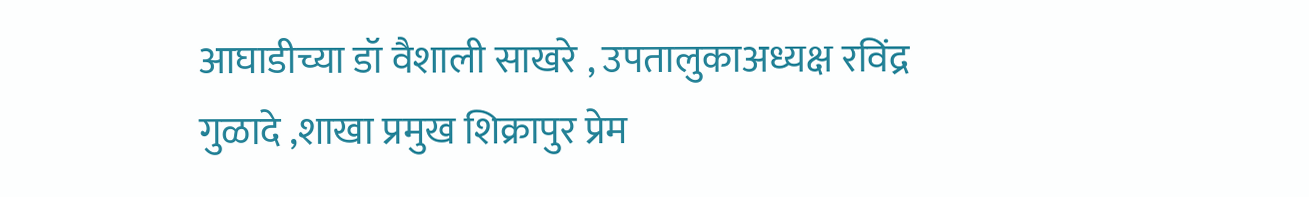आघाडीच्या डॉ वैशाली साखरे , उपतालुकाअध्यक्ष रविंद्र गुळादे ,शाखा प्रमुख शिक्रापुर प्रेम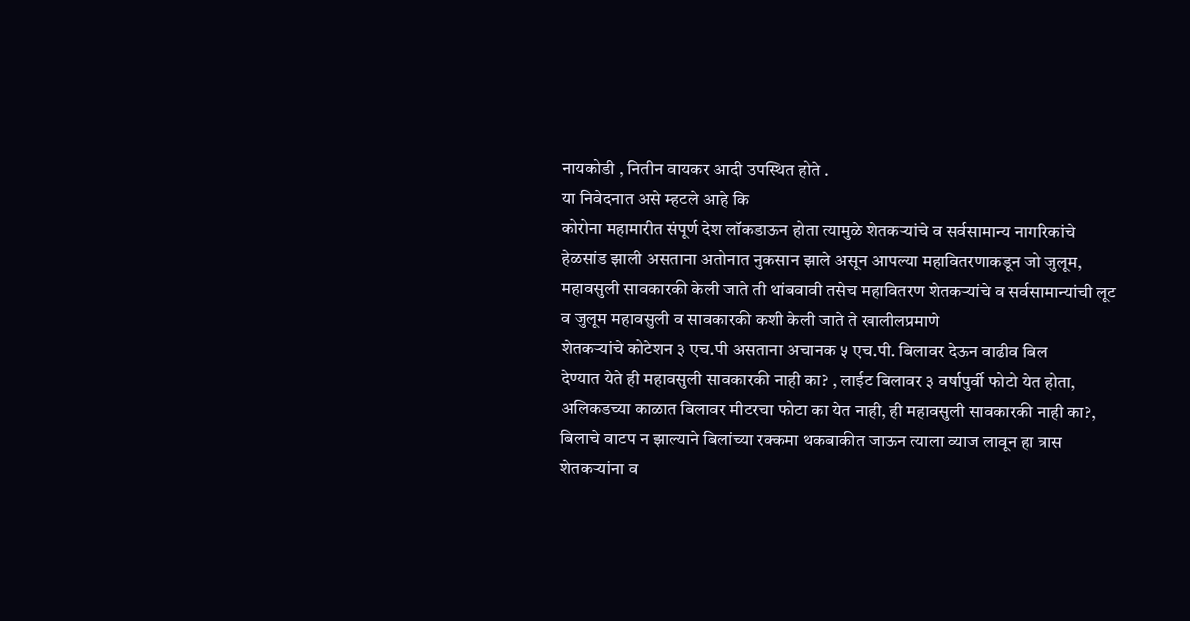नायकोडी , नितीन वायकर आदी उपस्थित होते .
या निवेदनात असे म्हटले आहे कि
कोरोना महामारीत संपूर्ण देश लॉकडाऊन होता त्यामुळे शेतकऱ्यांचे व सर्वसामान्य नागरिकांचे हेळसांड झाली असताना अतोनात नुकसान झाले असून आपल्या महावितरणाकडून जो जुलूम, महावसुली सावकारकी केली जाते ती थांबवावी तसेच महावितरण शेतकऱ्यांचे व सर्वसामान्यांची लूट व जुलूम महावसुली व सावकारकी कशी केली जाते ते खालीलप्रमाणे
शेतकऱ्यांचे कोटेशन ३ एच.पी असताना अचानक ५ एच.पी. बिलावर देऊन वाढीव बिल
देण्यात येते ही महावसुली सावकारकी नाही का? , लाईट बिलावर ३ वर्षापुर्वी फोटो येत होता, अलिकडच्या काळात बिलावर मीटरचा फोटा का येत नाही, ही महावसुली सावकारकी नाही का?, बिलाचे वाटप न झाल्याने बिलांच्या रक्कमा थकबाकीत जाऊन त्याला व्याज लावून हा त्रास शेतकऱ्यांना व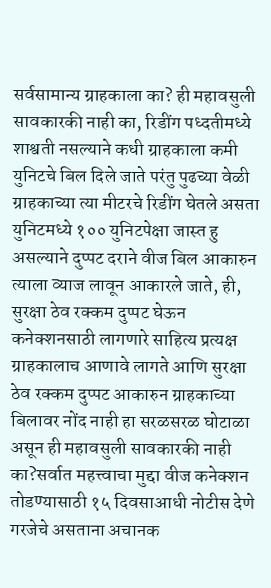सर्वसामान्य ग्राहकाला का? ही महावसुली सावकारकी नाही का, रिडींग पध्दतीमध्ये शाश्वती नसल्याने कधी ग्राहकाला कमी युनिटचे बिल दिले जाते परंतु पुढच्या वेळी ग्राहकाच्या त्या मीटरचे रिडींग घेतले असता युनिटमध्ये १०० युनिटपेक्षा जास्त हु असल्याने दुप्पट दराने वीज बिल आकारुन त्याला व्याज लावून आकारले जाते, ही, सुरक्षा ठेव रक्कम दुप्पट घेऊन कनेक्शनसाठी लागणारे साहित्य प्रत्यक्ष ग्राहकालाच आणावे लागते आणि सुरक्षा ठेव रक्कम दुप्पट आकारुन ग्राहकाच्या बिलावर नोंद नाही हा सरळसरळ घोटाळा असून ही महावसुली सावकारकी नाही का?सर्वात महत्त्वाचा मुद्दा वीज कनेक्शन तोडण्यासाठी १५ दिवसाआधी नोटीस देणे गरजेचे असताना अचानक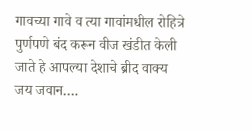गावच्या गावे व त्या गावांमधील रोहित्रे पुर्णपणे बंद करून वीज खंडीत केली जाते हे आपल्या देशाचे ब्रीद वाक्य जय जवान….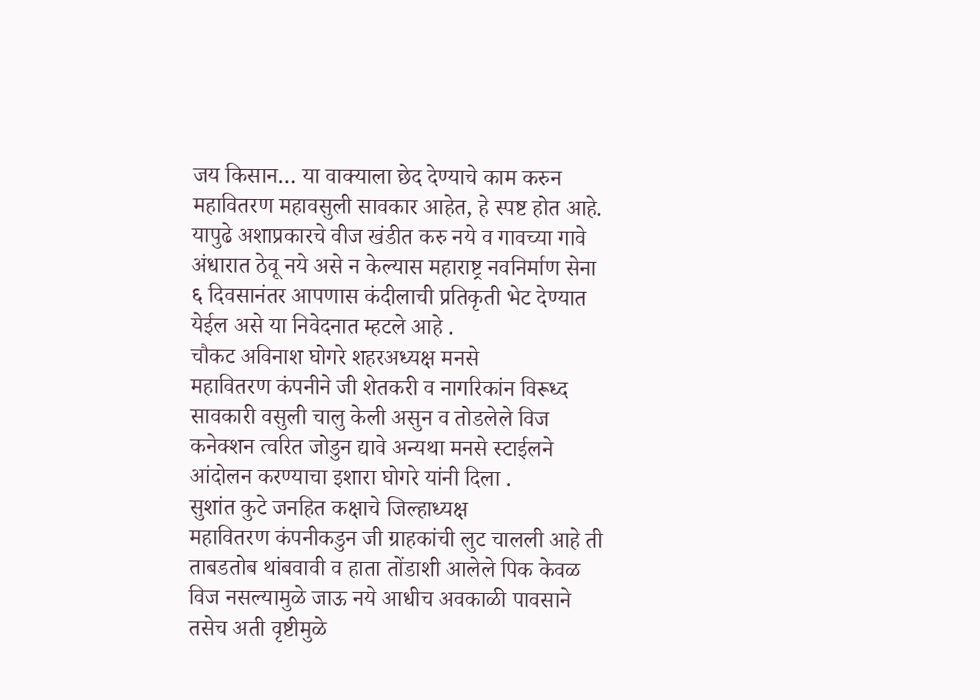जय किसान… या वाक्याला छेद देण्याचे काम करुन महावितरण महावसुली सावकार आहेत, हे स्पष्ट होत आहे. यापुढे अशाप्रकारचे वीज खंडीत करु नये व गावच्या गावे अंधारात ठेवू नये असे न केल्यास महाराष्ट्र नवनिर्माण सेना ६ दिवसानंतर आपणास कंदीलाची प्रतिकृती भेट देण्यात येईल असे या निवेदनात म्हटले आहे .
चौकट अविनाश घोगरे शहरअध्यक्ष मनसे
महावितरण कंपनीने जी शेतकरी व नागरिकांन विरूध्द सावकारी वसुली चालु केली असुन व तोडलेले विज कनेक्शन त्वरित जोडुन द्यावे अन्यथा मनसे स्टाईलने आंदोलन करण्याचा इशारा घोगरे यांनी दिला .
सुशांत कुटे जनहित कक्षाचे जिल्हाध्यक्ष
महावितरण कंपनीकडुन जी ग्राहकांची लुट चालली आहे ती ताबडतोब थांबवावी व हाता तोंडाशी आलेले पिक केवळ विज नसल्यामुळे जाऊ नये आधीच अवकाळी पावसाने तसेच अती वृष्टीमुळे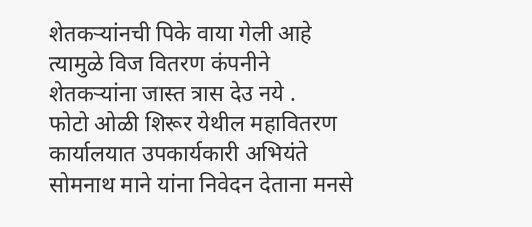शेतकऱ्यांनची पिके वाया गेली आहे त्यामुळे विज वितरण कंपनीने शेतकऱ्यांना जास्त त्रास देउ नये .
फोटो ओळी शिरूर येथील महावितरण कार्यालयात उपकार्यकारी अभियंते सोमनाथ माने यांना निवेदन देताना मनसे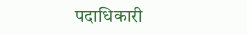पदाधिकारी